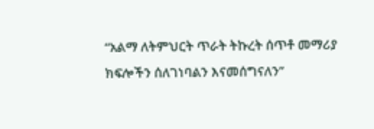“አልማ ለትምህርት ጥራት ትኩረት ሰጥቶ መማሪያ ክፍሎችን ሰለገነባልን እናመሰግናለን”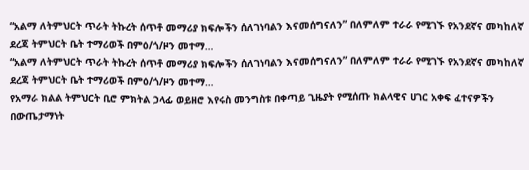“አልማ ለትምህርት ጥራት ትኩረት ሰጥቶ መማሪያ ክፍሎችን ሰለገነባልን እናመሰግናለን” በለምለም ተራራ የሚገኙ የአንደኛና መካከለኛ ደረጃ ትምህርት ቤት ተማሪወች በምዕ/ጎ/ዞን መተማ…
“አልማ ለትምህርት ጥራት ትኩረት ሰጥቶ መማሪያ ክፍሎችን ሰለገነባልን እናመሰግናለን” በለምለም ተራራ የሚገኙ የአንደኛና መካከለኛ ደረጃ ትምህርት ቤት ተማሪወች በምዕ/ጎ/ዞን መተማ…
የአማራ ክልል ትምህርት ቢሮ ምክትል ኃላፊ ወይዘሮ እየሩስ መንግስቱ በቀጣይ ጊዜያት የሚሰጡ ክልላዊና ሀገር አቀፍ ፈተናዎችን በውጤታማነት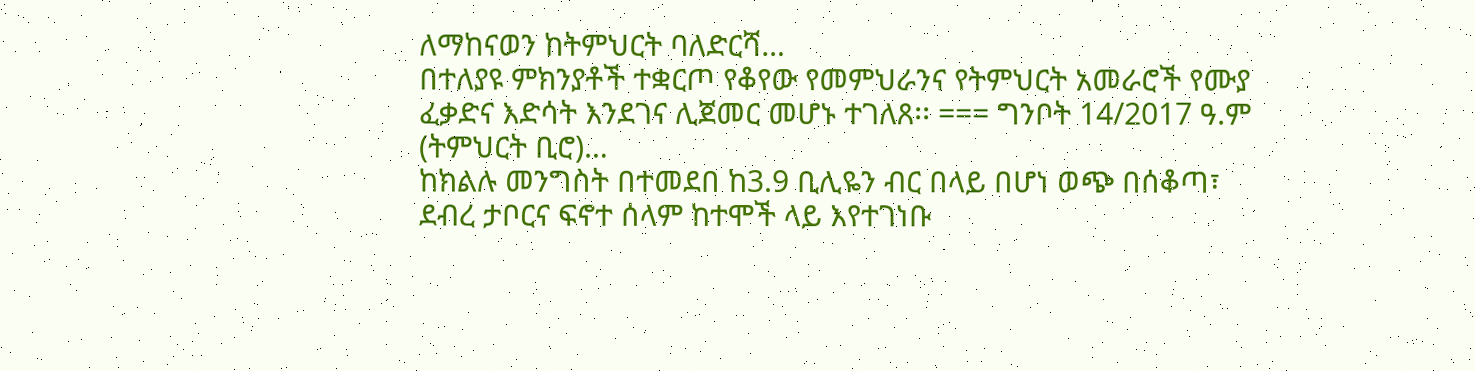ለማከናወን ከትምህርት ባለድርሻ…
በተለያዩ ምክንያቶች ተቋርጦ የቆየው የመምህራንና የትምህርት አመራሮች የሙያ ፈቃድና እድሳት እንደገና ሊጀመር መሆኑ ተገለጸ፡፡ === ግንቦት 14/2017 ዓ.ም (ትምህርት ቢሮ)…
ከክልሉ መንግስት በተመደበ ከ3.9 ቢሊዬን ብር በላይ በሆነ ወጭ በሰቆጣ፣ ደብረ ታቦርና ፍኖተ ሰላም ከተሞች ላይ እየተገነቡ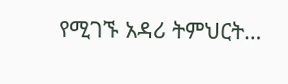የሚገኙ አዳሪ ትምህርት…